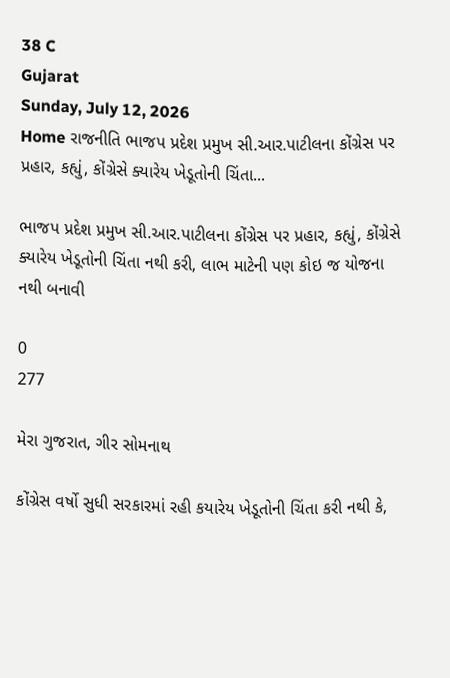38 C
Gujarat
Sunday, July 12, 2026
Home રાજનીતિ ભાજપ પ્રદેશ પ્રમુખ સી.આર.પાટીલના કોંગ્રેસ પર પ્રહાર, કહ્યું, કોંગ્રેસે ક્યારેય ખેડૂતોની ચિંતા...

ભાજપ પ્રદેશ પ્રમુખ સી.આર.પાટીલના કોંગ્રેસ પર પ્રહાર, કહ્યું, કોંગ્રેસે ક્યારેય ખેડૂતોની ચિંતા નથી કરી, લાભ માટેની પણ કોઇ જ યોજના નથી બનાવી

0
277

મેરા ગુજરાત, ગીર સોમનાથ

કોંગ્રેસ વર્ષો સુધી સરકારમાં રહી કયારેય ખેડૂતોની ચિંતા કરી નથી કે,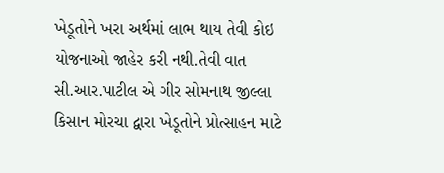ખેડૂતોને ખરા અર્થમાં લાભ થાય તેવી કોઇ યોજનાઓ જાહેર કરી નથી.તેવી વાત સી.આર.પાટીલ એ ગીર સોમનાથ જીલ્લા કિસાન મોરચા દ્વારા ખેડૂતોને પ્રોત્સાહન માટે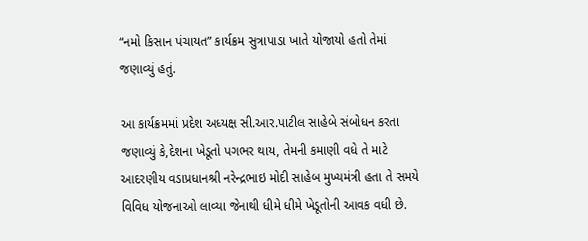“નમો કિસાન પંચાયત” કાર્યક્રમ સુત્રાપાડા ખાતે યોજાયો હતો તેમાં જણાવ્યું હતું.

આ કાર્યક્રમમાં પ્રદેશ અધ્યક્ષ સી.આર.પાટીલ સાહેબે સંબોધન કરતા જણાવ્યું કે,દેશના ખેડૂતો પગભર થાય, તેમની કમાણી વધે તે માટે આદરણીય વડાપ્રધાનશ્રી નરેન્દ્રભાઇ મોદી સાહેબ મુખ્યમંત્રી હતા તે સમયે વિવિધ યોજનાઓ લાવ્યા જેનાથી ધીમે ધીમે ખેડૂતોની આવક વધી છે.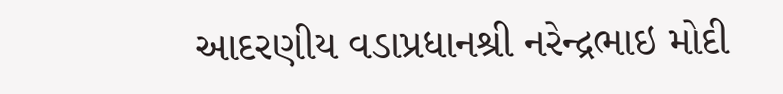આદરણીય વડાપ્રધાનશ્રી નરેન્દ્રભાઇ મોદી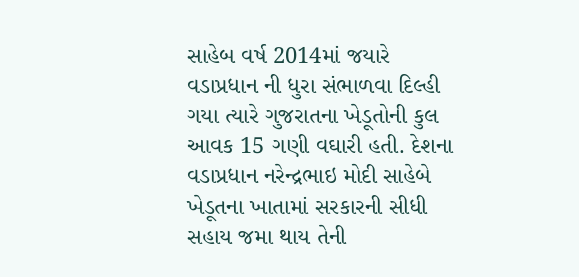સાહેબ વર્ષ 2014માં જયારે વડાપ્રધાન ની ધુરા સંભાળવા દિલ્હી ગયા ત્યારે ગુજરાતના ખેડૂતોની કુલ આવક 15 ગણી વઘારી હતી. દેશના વડાપ્રધાન નરેન્દ્રભાઇ મોદી સાહેબે ખેડૂતના ખાતામાં સરકારની સીધી સહાય જમા થાય તેની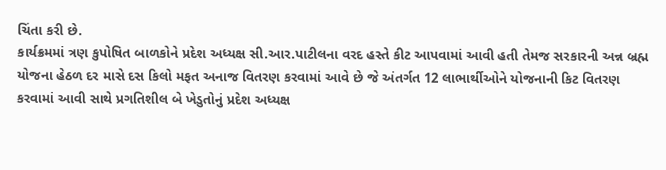ચિંતા કરી છે.
કાર્યક્રમમાં ત્રણ કુપોષિત બાળકોને પ્રદેશ અધ્યક્ષ સી.આર.પાટીલના વરદ હસ્તે કીટ આપવામાં આવી હતી તેમજ સરકારની અન્ન બ્રહ્મ યોજના હેઠળ દર માસે દસ કિલો મફત અનાજ વિતરણ કરવામાં આવે છે જે અંતર્ગત 12 લાભાર્થીઓને યોજનાની કિટ વિતરણ કરવામાં આવી સાથે પ્રગતિશીલ બે ખેડુતોનું પ્રદેશ અધ્યક્ષ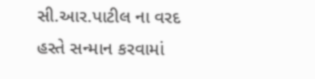સી.આર.પાટીલ ના વરદ હસ્તે સન્માન કરવામાં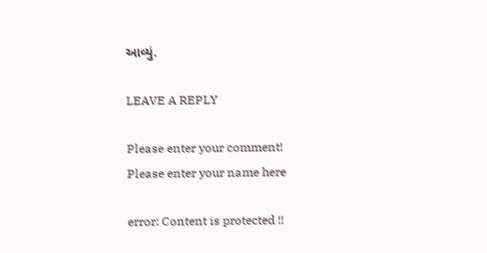આવ્યું.

LEAVE A REPLY

Please enter your comment!
Please enter your name here

error: Content is protected !!